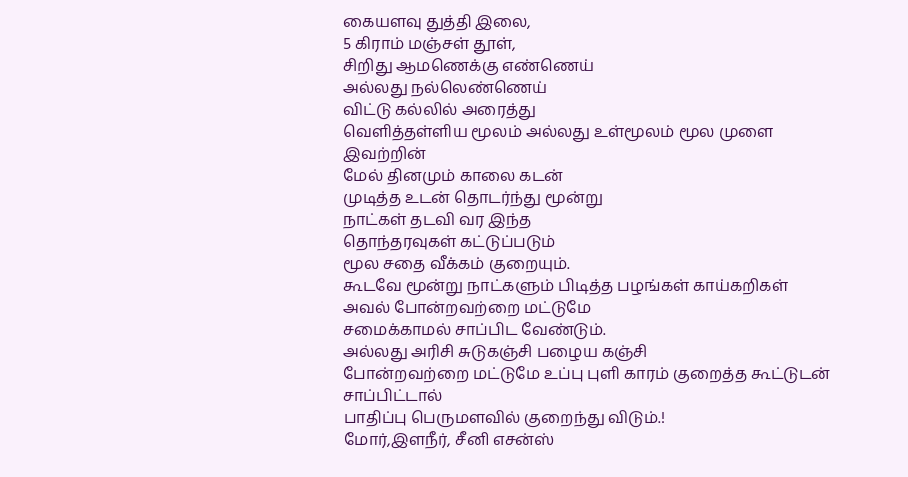கையளவு துத்தி இலை,
5 கிராம் மஞ்சள் தூள்,
சிறிது ஆமணெக்கு எண்ணெய்
அல்லது நல்லெண்ணெய்
விட்டு கல்லில் அரைத்து
வெளித்தள்ளிய மூலம் அல்லது உள்மூலம் மூல முளை இவற்றின்
மேல் தினமும் காலை கடன்
முடித்த உடன் தொடர்ந்து மூன்று
நாட்கள் தடவி வர இந்த
தொந்தரவுகள் கட்டுப்படும்
மூல சதை வீக்கம் குறையும்.
கூடவே மூன்று நாட்களும் பிடித்த பழங்கள் காய்கறிகள் அவல் போன்றவற்றை மட்டுமே
சமைக்காமல் சாப்பிட வேண்டும்.
அல்லது அரிசி சுடுகஞ்சி பழைய கஞ்சி
போன்றவற்றை மட்டுமே உப்பு புளி காரம் குறைத்த கூட்டுடன் சாப்பிட்டால்
பாதிப்பு பெருமளவில் குறைந்து விடும்.!
மோர்,இளநீர், சீனி எசன்ஸ்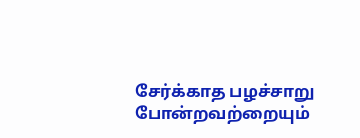சேர்க்காத பழச்சாறு போன்றவற்றையும்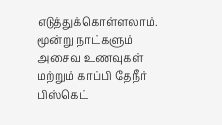எடுத்துக்கொள்ளலாம்.
மூன்று நாட்களும் அசைவ உணவுகள் மற்றும் காப்பி தேநீர் பிஸ்கெட்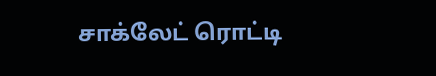சாக்லேட் ரொட்டி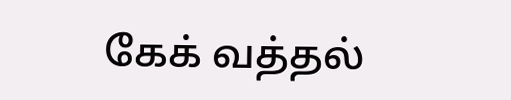கேக் வத்தல்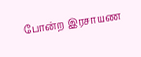போன்ற இரசாயண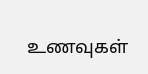உணவுகள்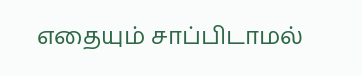எதையும் சாப்பிடாமல்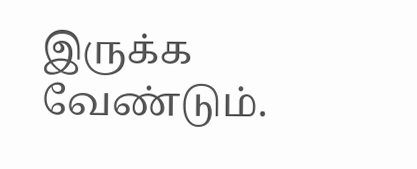இருக்க வேண்டும்.